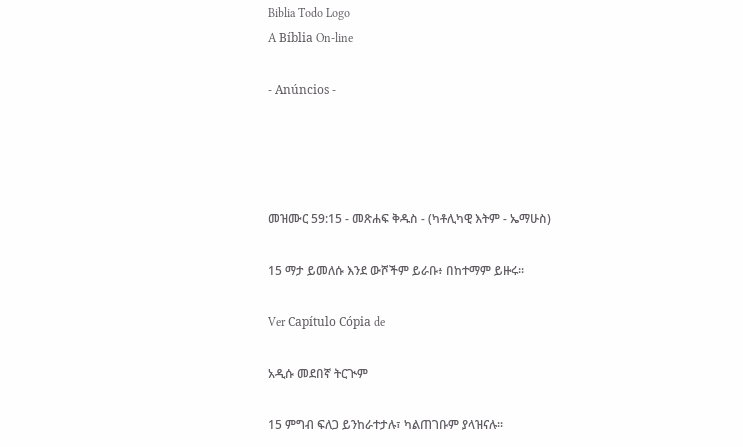Biblia Todo Logo
A Bíblia On-line

- Anúncios -




መዝሙር 59:15 - መጽሐፍ ቅዱስ - (ካቶሊካዊ እትም - ኤማሁስ)

15 ማታ ይመለሱ እንደ ውሾችም ይራቡ፥ በከተማም ይዙሩ።

Ver Capítulo Cópia de

አዲሱ መደበኛ ትርጒም

15 ምግብ ፍለጋ ይንከራተታሉ፣ ካልጠገቡም ያላዝናሉ።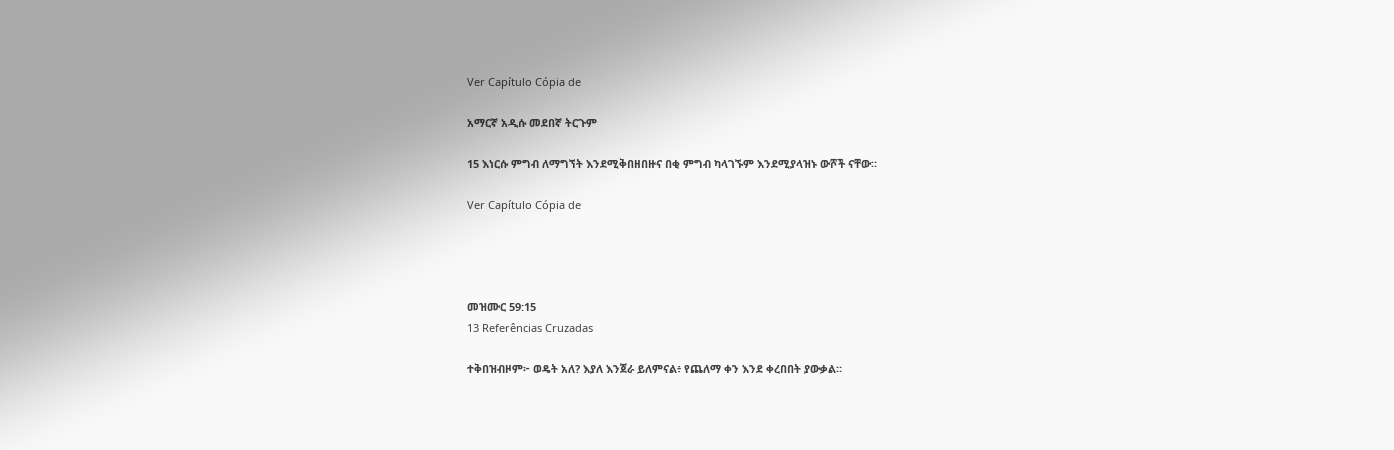Ver Capítulo Cópia de

አማርኛ አዲሱ መደበኛ ትርጉም

15 እነርሱ ምግብ ለማግኘት እንደሚቅበዘበዙና በቂ ምግብ ካላገኙም እንደሚያላዝኑ ውሾች ናቸው።

Ver Capítulo Cópia de




መዝሙር 59:15
13 Referências Cruzadas

ተቅበዝብዞም፦ ወዴት አለ? እያለ እንጀራ ይለምናል፥ የጨለማ ቀን እንደ ቀረበበት ያውቃል።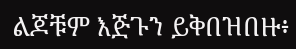ልጆቹም እጅጉን ይቅበዝበዙ፥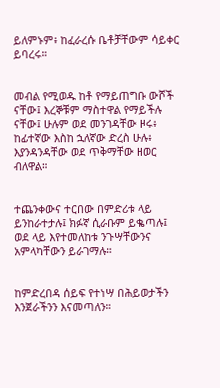ይለምኑም፥ ከፈራረሱ ቤቶቻቸውም ሳይቀር ይባረሩ።


መብል የሚወዱ ከቶ የማይጠግቡ ውሾች ናቸው፤ እረኞቹም ማስተዋል የማይችሉ ናቸው፤ ሁሉም ወደ መንገዳቸው ዞሩ፥ ከፊተኛው እስከ ኋለኛው ድረስ ሁሉ፥ እያንዳንዳቸው ወደ ጥቅማቸው ዘወር ብለዋል።


ተጨንቀውና ተርበው በምድሪቱ ላይ ይንከራተታሉ፤ ክፉኛ ሲራቡም ይቈጣሉ፤ ወደ ላይ እየተመለከቱ ንጉሣቸውንና አምላካቸውን ይራገማሉ።


ከምድረበዳ ሰይፍ የተነሣ በሕይወታችን እንጀራችንን እናመጣለን።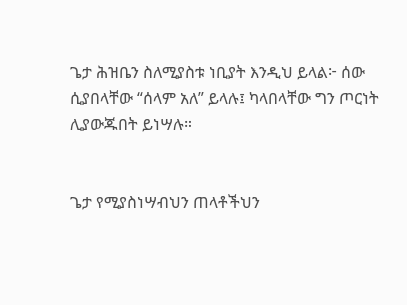ጌታ ሕዝቤን ስለሚያስቱ ነቢያት እንዲህ ይላል፦ ሰው ሲያበላቸው “ሰላም አለ” ይላሉ፤ ካላበላቸው ግን ጦርነት ሊያውጁበት ይነሣሉ።


ጌታ የሚያስነሣብህን ጠላቶችህን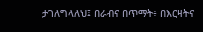ታገለግላለህ፤ በራብና በጥማት፥ በእርዛትና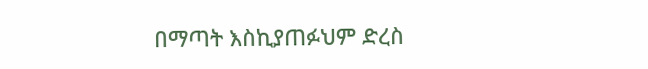በማጣት እስኪያጠፉህም ድረስ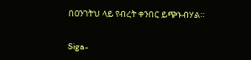በዐንገትህ ላይ የብረት ቀንበር ይጭኑብሃል።


Siga-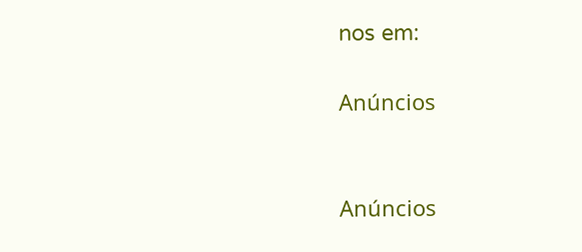nos em:

Anúncios


Anúncios